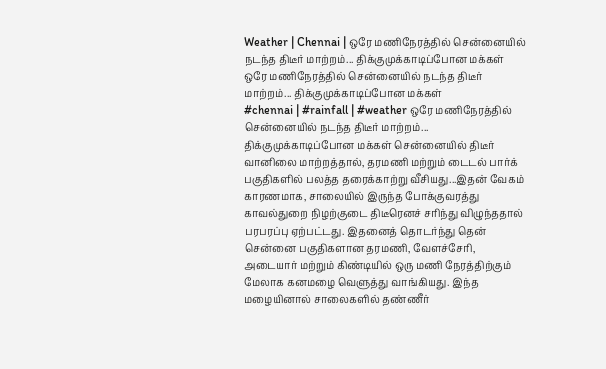Weather | Chennai | ஒரே மணிநேரத்தில் சென்னையில் நடந்த திடீர் மாற்றம்... திக்குமுக்காடிப்போன மக்கள்
ஒரே மணிநேரத்தில் சென்னையில் நடந்த திடீர் மாற்றம்... திக்குமுக்காடிப்போன மக்கள்
#chennai | #rainfall | #weather ஒரே மணிநேரத்தில் சென்னையில் நடந்த திடீர் மாற்றம்... திக்குமுக்காடிப்போன மக்கள் சென்னையில் திடீர் வானிலை மாற்றத்தால், தரமணி மற்றும் டைடல் பார்க் பகுதிகளில் பலத்த தரைக்காற்று வீசியது...இதன் வேகம் காரணமாக, சாலையில் இருந்த போக்குவரத்து காவல்துறை நிழற்குடை திடீரெனச் சரிந்து விழுந்ததால் பரபரப்பு ஏற்பட்டது. இதனைத் தொடர்ந்து தென் சென்னை பகுதிகளான தரமணி, வேளச்சேரி, அடையார் மற்றும் கிண்டியில் ஒரு மணி நேரத்திற்கும் மேலாக கனமழை வெளுத்து வாங்கியது. இந்த மழையினால் சாலைகளில் தண்ணீர்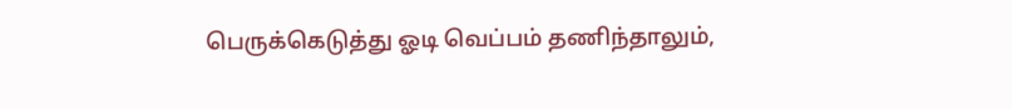பெருக்கெடுத்து ஓடி வெப்பம் தணிந்தாலும்,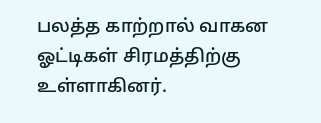பலத்த காற்றால் வாகன ஓட்டிகள் சிரமத்திற்கு உள்ளாகினர்.